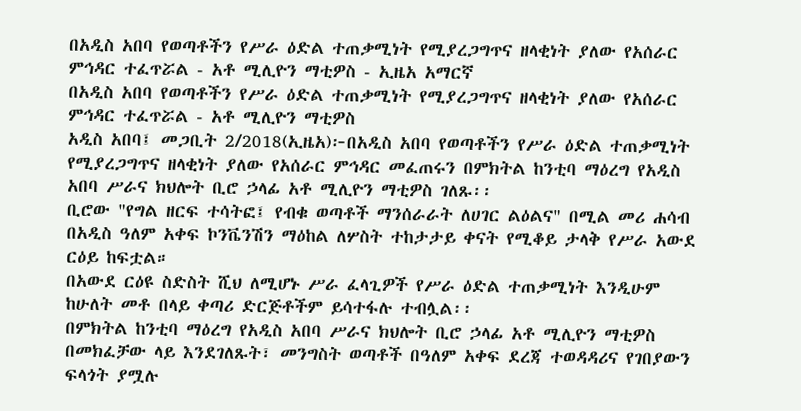በአዲስ አበባ የወጣቶችን የሥራ ዕድል ተጠቃሚነት የሚያረጋግጥና ዘላቂነት ያለው የአሰራር ምኅዳር ተፈጥሯል - አቶ ሚሊዮን ማቲዎስ - ኢዜአ አማርኛ
በአዲስ አበባ የወጣቶችን የሥራ ዕድል ተጠቃሚነት የሚያረጋግጥና ዘላቂነት ያለው የአሰራር ምኅዳር ተፈጥሯል - አቶ ሚሊዮን ማቲዎስ
አዲስ አበባ፤ መጋቢት 2/2018(ኢዜአ)፦በአዲስ አበባ የወጣቶችን የሥራ ዕድል ተጠቃሚነት የሚያረጋግጥና ዘላቂነት ያለው የአሰራር ምኅዳር መፈጠሩን በምክትል ከንቲባ ማዕረግ የአዲስ አበባ ሥራና ክህሎት ቢሮ ኃላፊ አቶ ሚሊዮን ማቲዎስ ገለጹ፡፡
ቢሮው "የግል ዘርፍ ተሳትፎ፤ የብቁ ወጣቶች ማንሰራራት ለሀገር ልዕልና" በሚል መሪ ሐሳብ በአዲስ ዓለም አቀፍ ኮንቬንሽን ማዕከል ለሦስት ተከታታይ ቀናት የሚቆይ ታላቅ የሥራ አውደ ርዕይ ከፍቷል።
በአውደ ርዕዩ ስድስት ሺህ ለሚሆኑ ሥራ ፈላጊዎች የሥራ ዕድል ተጠቃሚነት እንዲሁም ከሁለት መቶ በላይ ቀጣሪ ድርጅቶችም ይሳተፋሉ ተብሏል፡፡
በምክትል ከንቲባ ማዕረግ የአዲስ አበባ ሥራና ክህሎት ቢሮ ኃላፊ አቶ ሚሊዮን ማቲዎስ በመክፈቻው ላይ እንደገለጹት፣ መንግስት ወጣቶች በዓለም አቀፍ ደረጃ ተወዳዳሪና የገበያውን ፍላጎት ያሟሉ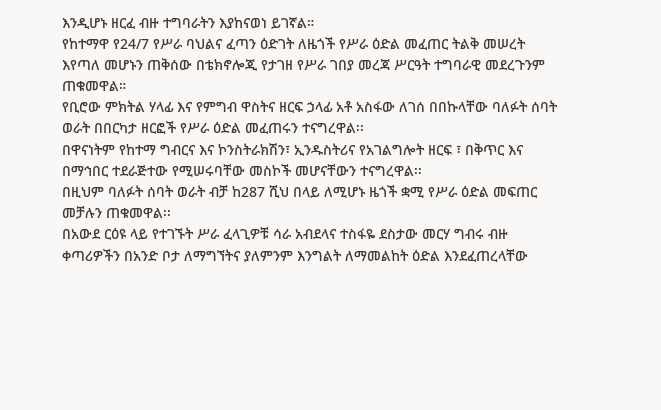እንዲሆኑ ዘርፈ ብዙ ተግባራትን እያከናወነ ይገኛል።
የከተማዋ የ24/7 የሥራ ባህልና ፈጣን ዕድገት ለዜጎች የሥራ ዕድል መፈጠር ትልቅ መሠረት እየጣለ መሆኑን ጠቅሰው በቴክኖሎጂ የታገዘ የሥራ ገበያ መረጃ ሥርዓት ተግባራዊ መደረጉንም ጠቁመዋል።
የቢሮው ምክትል ሃላፊ እና የምግብ ዋስትና ዘርፍ ኃላፊ አቶ አስፋው ለገሰ በበኩላቸው ባለፉት ሰባት ወራት በበርካታ ዘርፎች የሥራ ዕድል መፈጠሩን ተናግረዋል፡፡
በዋናነትም የከተማ ግብርና እና ኮንስትራክሽን፣ ኢንዱስትሪና የአገልግሎት ዘርፍ ፣ በቅጥር እና በማኅበር ተደራጅተው የሚሠሩባቸው መስኮች መሆናቸውን ተናግረዋል፡፡
በዚህም ባለፉት ሰባት ወራት ብቻ ከ287 ሺህ በላይ ለሚሆኑ ዜጎች ቋሚ የሥራ ዕድል መፍጠር መቻሉን ጠቁመዋል፡፡
በአውደ ርዕዩ ላይ የተገኙት ሥራ ፈላጊዎቹ ሳራ አብደላና ተስፋዬ ደስታው መርሃ ግብሩ ብዙ ቀጣሪዎችን በአንድ ቦታ ለማግኘትና ያለምንም እንግልት ለማመልከት ዕድል እንደፈጠረላቸው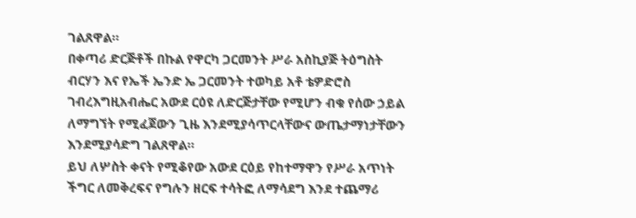ገልጸዋል።
በቀጣሪ ድርጅቶች በኩል የዋርካ ጋርመንት ሥራ አስኪያጅ ትዕግስት ብርሃን እና የኤች ኤንድ ኤ ጋርመንት ተወካይ አቶ ቴዎድሮስ ገብረእግዚአብሔር አውደ ርዕዩ ለድርጅታቸው የሚሆን ብቁ የሰው ኃይል ለማግኘት የሚፈጀውን ጊዜ እንደሚያሳጥርላቸውና ውጤታማነታቸውን እንደሚያሳድግ ገልጸዋል።
ይህ ለሦስት ቀናት የሚቆየው አውደ ርዕይ የከተማዋን የሥራ አጥነት ችግር ለመቅረፍና የግሉን ዘርፍ ተሳትፎ ለማሳደግ እንደ ተጨማሪ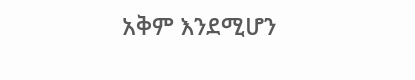አቅም እንደሚሆን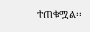ተጠቁሟል፡፡